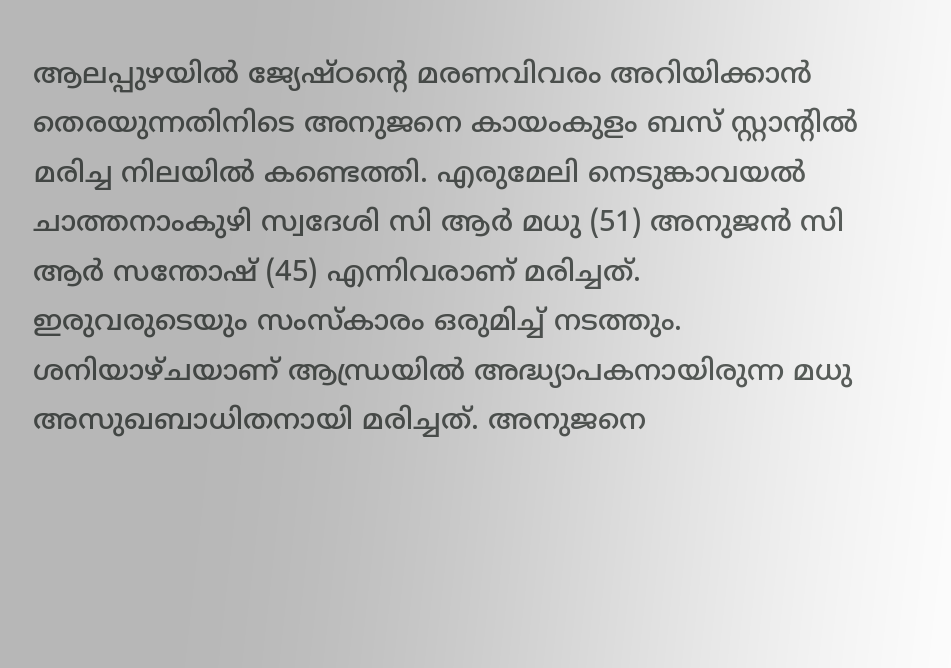ആലപ്പുഴയിൽ ജ്യേഷ്ഠൻ്റെ മരണവിവരം അറിയിക്കാൻ തെരയുന്നതിനിടെ അനുജനെ കായംകുളം ബസ് സ്റ്റാൻ്റിൽ മരിച്ച നിലയിൽ കണ്ടെത്തി. എരുമേലി നെടുങ്കാവയൽ ചാത്തനാംകുഴി സ്വദേശി സി ആർ മധു (51) അനുജൻ സി ആർ സന്തോഷ് (45) എന്നിവരാണ് മരിച്ചത്. ഇരുവരുടെയും സംസ്കാരം ഒരുമിച്ച് നടത്തും.
ശനിയാഴ്ചയാണ് ആന്ധ്രയിൽ അദ്ധ്യാപകനായിരുന്ന മധു അസുഖബാധിതനായി മരിച്ചത്. അനുജനെ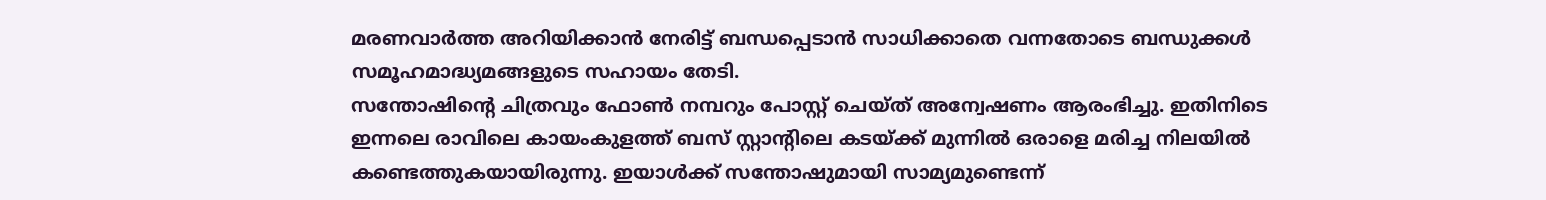മരണവാർത്ത അറിയിക്കാൻ നേരിട്ട് ബന്ധപ്പെടാൻ സാധിക്കാതെ വന്നതോടെ ബന്ധുക്കൾ സമൂഹമാദ്ധ്യമങ്ങളുടെ സഹായം തേടി.
സന്തോഷിൻ്റെ ചിത്രവും ഫോൺ നമ്പറും പോസ്റ്റ് ചെയ്ത് അന്വേഷണം ആരംഭിച്ചു. ഇതിനിടെ ഇന്നലെ രാവിലെ കായംകുളത്ത് ബസ് സ്റ്റാൻ്റിലെ കടയ്ക്ക് മുന്നിൽ ഒരാളെ മരിച്ച നിലയിൽ കണ്ടെത്തുകയായിരുന്നു. ഇയാൾക്ക് സന്തോഷുമായി സാമ്യമുണ്ടെന്ന്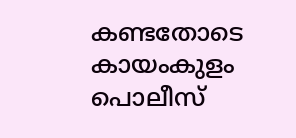കണ്ടതോടെ കായംകുളം പൊലീസ്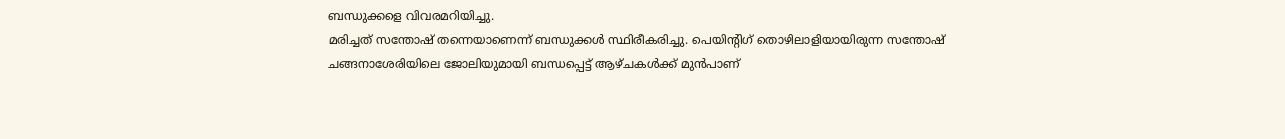ബന്ധുക്കളെ വിവരമറിയിച്ചു.
മരിച്ചത് സന്തോഷ് തന്നെയാണെന്ന് ബന്ധുക്കൾ സ്ഥിരീകരിച്ചു. പെയിൻ്റിഗ് തൊഴിലാളിയായിരുന്ന സന്തോഷ് ചങ്ങനാശേരിയിലെ ജോലിയുമായി ബന്ധപ്പെട്ട് ആഴ്ചകൾക്ക് മുൻപാണ്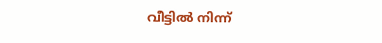വീട്ടിൽ നിന്ന്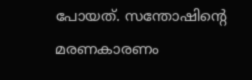പോയത്. സന്തോഷിൻ്റെ മരണകാരണം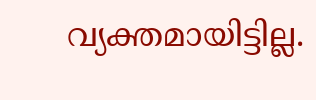വ്യക്തമായിട്ടില്ല.